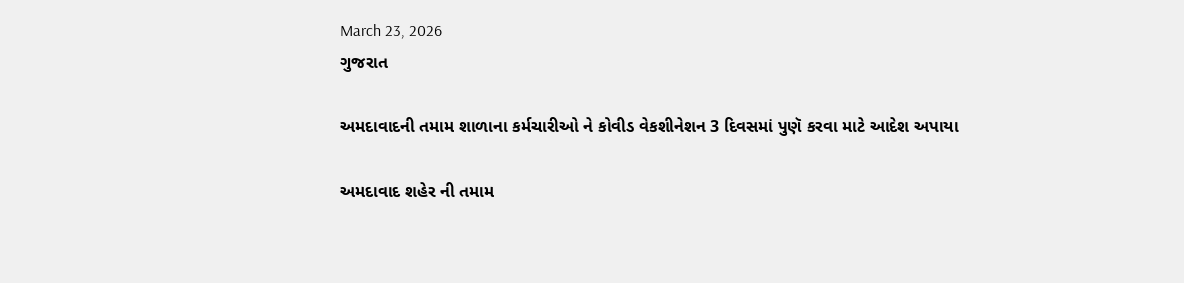March 23, 2026
ગુજરાત

અમદાવાદની તમામ શાળાના કર્મચારીઓ ને કોવીડ વેકશીનેશન 3 દિવસમાં પુણૅ કરવા માટે આદેશ અપાયા

અમદાવાદ શહેર ની તમામ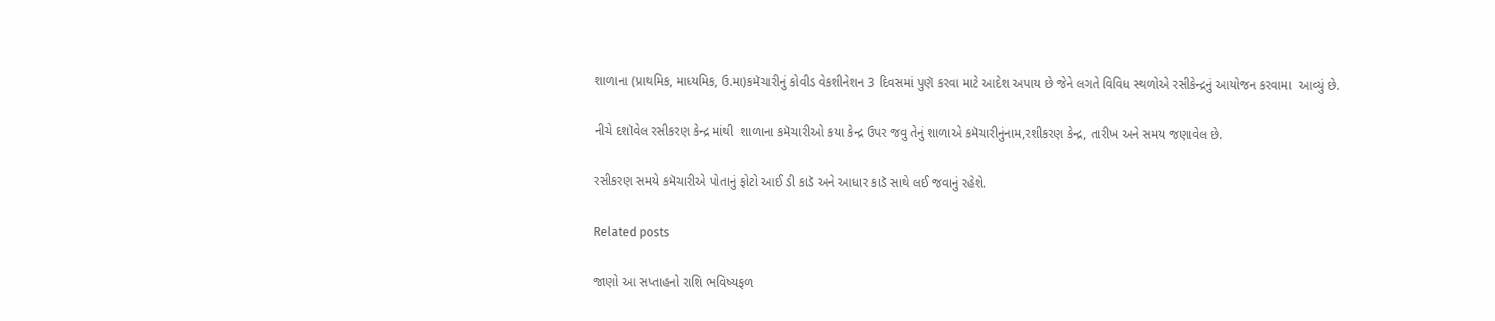શાળાના (પ્રાથમિક, માધ્યમિક, ઉ.મા)કમૅચારીનું કોવીડ વેકશીનેશન 3 દિવસમાં પુણૅ કરવા માટે આદેશ અપાય છે જેને લગતે વિવિધ સ્થળોએ રસીકેન્દ્રનું આયોજન કરવામા  આવ્યું છે.

નીચે દશૉવેલ રસીકરણ કેન્દ્ર માંથી  શાળાના કમૅચારીઓ કયા કેન્દ્ર ઉપર જવુ તેનું શાળાએ કમૅચારીનુંનામ,રશીકરણ કેન્દ્ર, તારીખ અને સમય જણાવેલ છે.

રસીકરણ સમયે કમૅચારીએ પોતાનું ફોટો આઈ ડી કાડૅ અને આધાર કાડૅ સાથે લઈ જવાનું રહેશે.

Related posts

જાણો આ સપ્તાહનો રાશિ ભવિષ્યફળ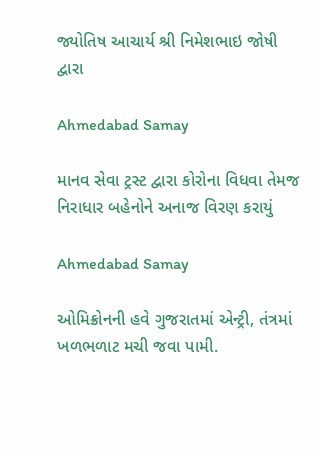જ્યોતિષ આચાર્ય શ્રી નિમેશભાઇ જોષી દ્વારા

Ahmedabad Samay

માનવ સેવા ટ્રસ્ટ દ્વારા કોરોના વિધવા તેમજ નિરાધાર બહેનોને અનાજ વિરણ કરાયું

Ahmedabad Samay

ઓમિક્રોનની હવે ગુજરાતમાં એન્ટ્રી, તંત્રમાં ખળભળાટ મચી જવા પામી.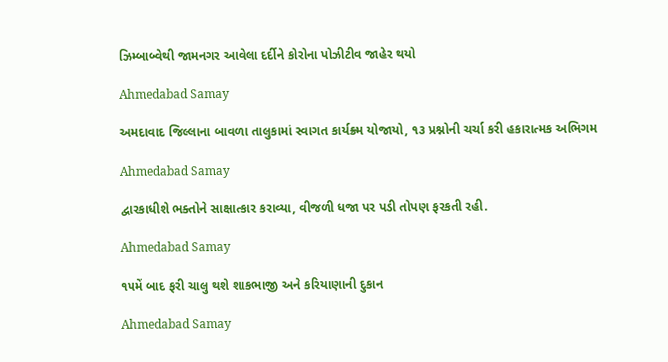ઝિમ્બાબ્વેથી જામનગર આવેલા દર્દીને કોરોના પોઝીટીવ જાહેર થયો

Ahmedabad Samay

અમદાવાદ જિલ્લાના બાવળા તાલુકામાં સ્વાગત કાર્યક્ર્મ યોજાયો, ૧૩ પ્રશ્નોની ચર્ચા કરી હકારાત્મક અભિગમ

Ahmedabad Samay

દ્વારકાધીશે ભક્તોને સાક્ષાત્કાર કરાવ્યા, વીજળી ધજા પર પડી તોપણ ફરકતી રહી.

Ahmedabad Samay

૧૫મેં બાદ ફરી ચાલુ થશે શાકભાજી અને કરિયાણાની દુકાન

Ahmedabad Samay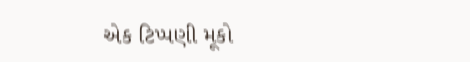એક ટિપ્પણી મૂકો